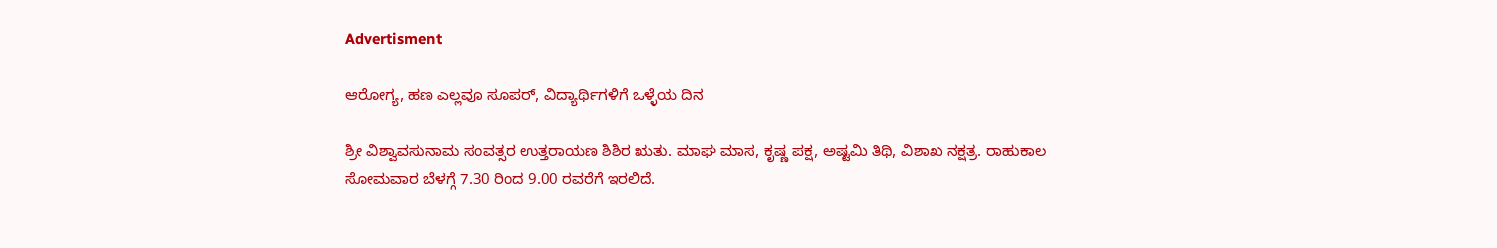Advertisment

ಆರೋಗ್ಯ, ಹಣ ಎಲ್ಲವೂ ಸೂಪರ್, ವಿದ್ಯಾರ್ಥಿಗಳಿಗೆ ಒಳ್ಳೆಯ ದಿನ

ಶ್ರೀ ವಿಶ್ವಾವಸುನಾಮ ಸಂವತ್ಸರ ಉತ್ತರಾಯಣ ಶಿಶಿರ ಋತು. ಮಾಘ ಮಾಸ, ಕೃಷ್ಣ ಪಕ್ಷ, ಅಷ್ಟಮಿ ತಿಥಿ, ವಿಶಾಖ ನಕ್ಷತ್ರ. ರಾಹುಕಾಲ ಸೋಮವಾರ ಬೆಳಗ್ಗೆ 7.30 ರಿಂದ 9.00 ರವರೆಗೆ ಇರಲಿದೆ.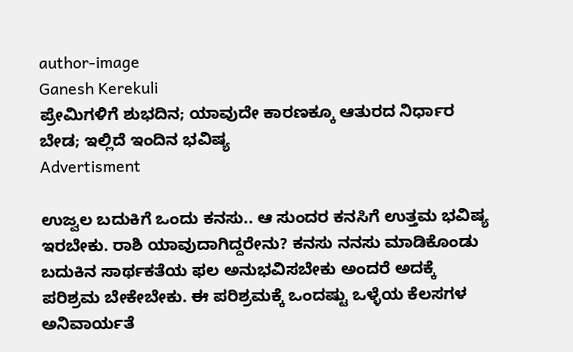author-image
Ganesh Kerekuli
ಪ್ರೇಮಿಗಳಿಗೆ ಶುಭದಿನ; ಯಾವುದೇ ಕಾರಣಕ್ಕೂ ಆತುರದ ನಿರ್ಧಾರ ಬೇಡ; ಇಲ್ಲಿದೆ ಇಂದಿನ ಭವಿಷ್ಯ
Advertisment

ಉಜ್ವಲ ಬದುಕಿಗೆ ಒಂದು ಕನಸು.. ಆ ಸುಂದರ ಕನಸಿಗೆ ಉತ್ತಮ ಭವಿಷ್ಯ ಇರಬೇಕು. ರಾಶಿ ಯಾವುದಾಗಿದ್ದರೇನು? ಕನಸು ನನಸು ಮಾಡಿಕೊಂಡು ಬದುಕಿನ ಸಾರ್ಥಕತೆಯ ಫಲ ಅನುಭವಿಸಬೇಕು ಅಂದರೆ ಅದಕ್ಕೆ ಪರಿಶ್ರಮ ಬೇಕೇಬೇಕು. ಈ ಪರಿಶ್ರಮಕ್ಕೆ ಒಂದಷ್ಟು ಒಳ್ಳೆಯ ಕೆಲಸಗಳ ಅನಿವಾರ್ಯತೆ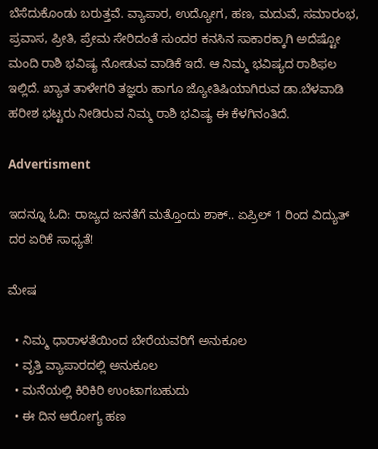ಬೆಸೆದುಕೊಂಡು ಬರುತ್ತವೆ. ವ್ಯಾಪಾರ, ಉದ್ಯೋಗ, ಹಣ, ಮದುವೆ, ಸಮಾರಂಭ, ಪ್ರವಾಸ, ಪ್ರೀತಿ, ಪ್ರೇಮ ಸೇರಿದಂತೆ ಸುಂದರ ಕನಸಿನ ಸಾಕಾರಕ್ಕಾಗಿ ಅದೆಷ್ಟೋ ಮಂದಿ ರಾಶಿ ಭವಿಷ್ಯ ನೋಡುವ ವಾಡಿಕೆ ಇದೆ. ಆ ನಿಮ್ಮ ಭವಿಷ್ಯದ ರಾಶಿಫಲ ಇಲ್ಲಿದೆ. ಖ್ಯಾತ ತಾಳೇಗರಿ ತಜ್ಞರು ಹಾಗೂ ಜ್ಯೋತಿಷಿಯಾಗಿರುವ ಡಾ.ಬೆಳವಾಡಿ ಹರೀಶ ಭಟ್ಟರು ನೀಡಿರುವ ನಿಮ್ಮ ರಾಶಿ ಭವಿಷ್ಯ ಈ ಕೆಳಗಿನಂತಿದೆ.

Advertisment

ಇದನ್ನೂ ಓದಿ: ರಾಜ್ಯದ ಜನತೆಗೆ ಮತ್ತೊಂದು ಶಾಕ್.. ಏಪ್ರಿಲ್ 1 ರಿಂದ ವಿದ್ಯುತ್ ದರ ಏರಿಕೆ ಸಾಧ್ಯತೆ!

ಮೇಷ

  • ನಿಮ್ಮ ಧಾರಾಳತೆಯಿಂದ ಬೇರೆಯವರಿಗೆ ಅನುಕೂಲ
  • ವೃತ್ತಿ ವ್ಯಾಪಾರದಲ್ಲಿ ಅನುಕೂಲ
  • ಮನೆಯಲ್ಲಿ ಕಿರಿಕಿರಿ ಉಂಟಾಗಬಹುದು
  • ಈ ದಿನ ಆರೋಗ್ಯ ಹಣ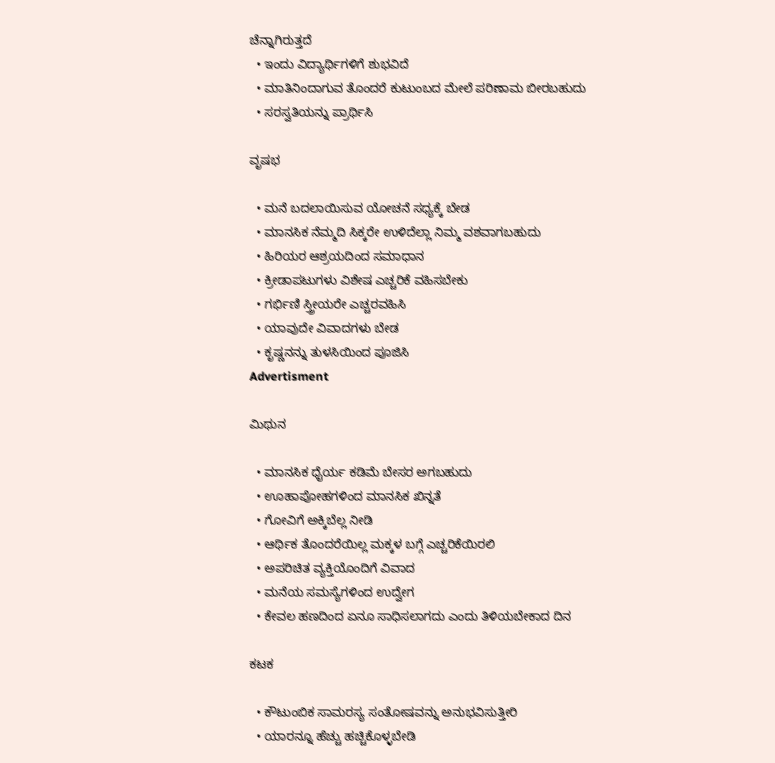ಚೆನ್ನಾಗಿರುತ್ತದೆ
  • ಇಂದು ವಿದ್ಯಾರ್ಥಿಗಳಿಗೆ ಶುಭವಿದೆ
  • ಮಾತಿನಿಂದಾಗುವ ತೊಂದರೆ ಕುಟುಂಬದ ಮೇಲೆ ಪರಿಣಾಮ ಬೀರಬಹುದು
  • ಸರಸ್ವತಿಯನ್ನು ಪ್ರಾರ್ಥಿಸಿ

ವೃಷಭ

  • ಮನೆ ಬದಲಾಯಿಸುವ ಯೋಚನೆ ಸಧ್ಯಕ್ಕೆ ಬೇಡ
  • ಮಾನಸಿಕ ನೆಮ್ಮದಿ ಸಿಕ್ಕರೇ ಉಳಿದೆಲ್ಲಾ ನಿಮ್ಮ ವಶವಾಗಬಹುದು
  • ಹಿರಿಯರ ಆಶ್ರಯದಿಂದ ಸಮಾಧಾನ
  • ಕ್ರೀಡಾಪಟುಗಳು ವಿಶೇಷ ಎಚ್ಚರಿಕೆ ವಹಿಸಬೇಕು
  • ಗರ್ಭಿಣಿ ಸ್ತ್ರೀಯರೇ ಎಚ್ಚರವಹಿಸಿ
  • ಯಾವುದೇ ವಿವಾದಗಳು ಬೇಡ
  • ಕೃಷ್ಣನನ್ನು ತುಳಸಿಯಿಂದ ಪೂಜಿಸಿ
Advertisment

ಮಿಥುನ

  • ಮಾನಸಿಕ ಧೈರ್ಯ ಕಡಿಮೆ ಬೇಸರ ಅಗಬಹುದು
  • ಊಹಾಪೋಹಗಳಿಂದ ಮಾನಸಿಕ ಖಿನ್ನತೆ
  • ಗೋವಿಗೆ ಅಕ್ಕಿಬೆಲ್ಲ ನೀಡಿ
  • ಆರ್ಥಿಕ ತೊಂದರೆಯಿಲ್ಲ ಮಕ್ಕಳ ಬಗ್ಗೆ ಎಚ್ಚರಿಕೆಯಿರಲಿ
  • ಅಪರಿಚಿತ ವ್ಯಕ್ತಿಯೊಂದಿಗೆ ವಿವಾದ
  • ಮನೆಯ ಸಮಸ್ಯೆಗಳಿಂದ ಉದ್ವೇಗ
  • ಕೇವಲ ಹಣದಿಂದ ಏನೂ ಸಾಧಿಸಲಾಗದು ಎಂದು ತಿಳಿಯಬೇಕಾದ ದಿನ

ಕಟಕ

  • ಕೌಟುಂಬಿಕ ಸಾಮರಸ್ಯ ಸಂತೋಷವನ್ನು ಅನುಭವಿಸುತ್ತೀರಿ
  • ಯಾರನ್ನೂ ಹೆಚ್ಚು ಹಚ್ಚಿಕೊಳ್ಳಬೇಡಿ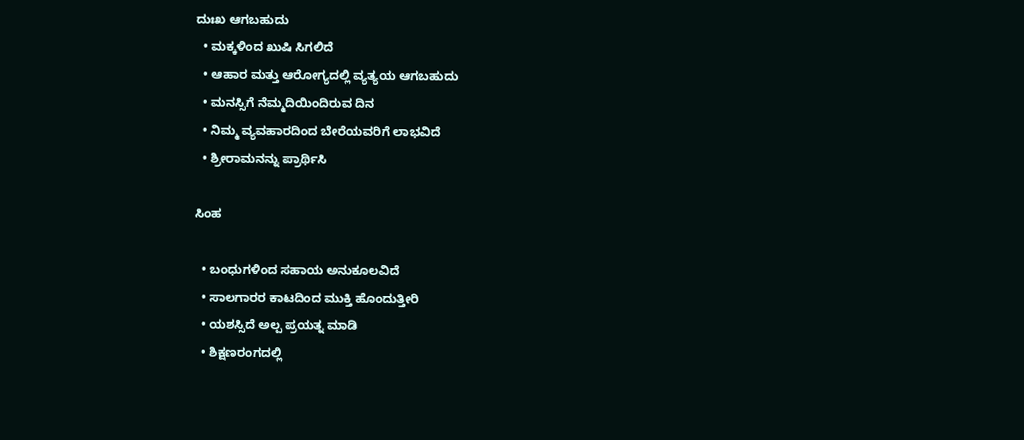ದುಃಖ ಆಗಬಹುದು
  • ಮಕ್ಕಳಿಂದ ಖುಷಿ ಸಿಗಲಿದೆ
  • ಆಹಾರ ಮತ್ತು ಆರೋಗ್ಯದಲ್ಲಿ ವ್ಯತ್ಯಯ ಆಗಬಹುದು
  • ಮನಸ್ಸಿಗೆ ನೆಮ್ಮದಿಯಿಂದಿರುವ ದಿನ
  • ನಿಮ್ಮ ವ್ಯವಹಾರದಿಂದ ಬೇರೆಯವರಿಗೆ ಲಾಭವಿದೆ
  • ಶ್ರೀರಾಮನನ್ನು ಪ್ರಾರ್ಥಿಸಿ

ಸಿಂಹ

  • ಬಂಧುಗಳಿಂದ ಸಹಾಯ ಅನುಕೂಲವಿದೆ
  • ಸಾಲಗಾರರ ಕಾಟದಿಂದ ಮುಕ್ತಿ ಹೊಂದುತ್ತೀರಿ
  • ಯಶಸ್ಸಿದೆ ಅಲ್ಪ ಪ್ರಯತ್ನ ಮಾಡಿ
  • ಶಿಕ್ಷಣರಂಗದಲ್ಲಿ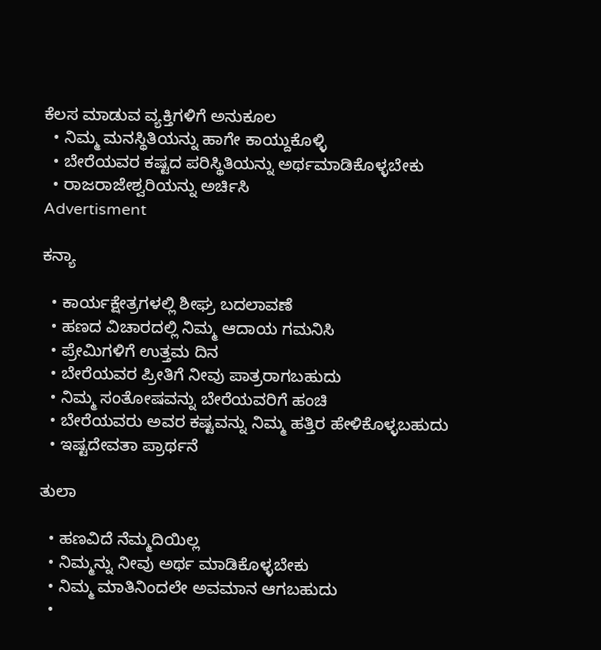ಕೆಲಸ ಮಾಡುವ ವ್ಯಕ್ತಿಗಳಿಗೆ ಅನುಕೂಲ
  • ನಿಮ್ಮ ಮನಸ್ಥಿತಿಯನ್ನು ಹಾಗೇ ಕಾಯ್ದುಕೊಳ್ಳಿ
  • ಬೇರೆಯವರ ಕಷ್ಟದ ಪರಿಸ್ಥಿತಿಯನ್ನು ಅರ್ಥಮಾಡಿಕೊಳ್ಳಬೇಕು
  • ರಾಜರಾಜೇಶ್ವರಿಯನ್ನು ಅರ್ಚಿಸಿ
Advertisment

ಕನ್ಯಾ

  • ಕಾರ್ಯಕ್ಷೇತ್ರಗಳಲ್ಲಿ ಶೀಘ್ರ ಬದಲಾವಣೆ
  • ಹಣದ ವಿಚಾರದಲ್ಲಿ ನಿಮ್ಮ ಆದಾಯ ಗಮನಿಸಿ
  • ಪ್ರೇಮಿಗಳಿಗೆ ಉತ್ತಮ ದಿನ
  • ಬೇರೆಯವರ ಪ್ರೀತಿಗೆ ನೀವು ಪಾತ್ರರಾಗಬಹುದು
  • ನಿಮ್ಮ ಸಂತೋಷವನ್ನು ಬೇರೆಯವರಿಗೆ ಹಂಚಿ
  • ಬೇರೆಯವರು ಅವರ ಕಷ್ಟವನ್ನು ನಿಮ್ಮ ಹತ್ತಿರ ಹೇಳಿಕೊಳ್ಳಬಹುದು
  • ಇಷ್ಟದೇವತಾ ಪ್ರಾರ್ಥನೆ

ತುಲಾ

  • ಹಣವಿದೆ ನೆಮ್ಮದಿಯಿಲ್ಲ
  • ನಿಮ್ಮನ್ನು ನೀವು ಅರ್ಥ ಮಾಡಿಕೊಳ್ಳಬೇಕು
  • ನಿಮ್ಮ ಮಾತಿನಿಂದಲೇ ಅವಮಾನ ಆಗಬಹುದು
  •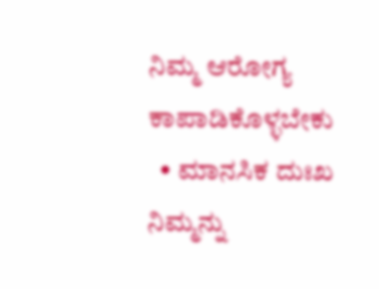ನಿಮ್ಮ ಆರೋಗ್ಯ ಕಾಪಾಡಿಕೊಳ್ಳಬೇಕು
  • ಮಾನಸಿಕ ದುಃಖ ನಿಮ್ಮನ್ನು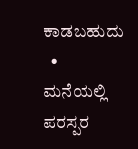ಕಾಡಬಹುದು
  • ಮನೆಯಲ್ಲಿ ಪರಸ್ಪರ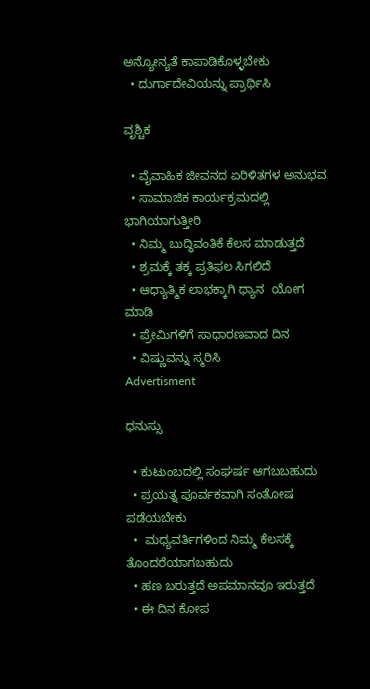ಅನ್ಯೋನ್ಯತೆ ಕಾಪಾಡಿಕೊಳ್ಳಬೇಕು
  • ದುರ್ಗಾದೇವಿಯನ್ನು ಪ್ರಾರ್ಥಿಸಿ

ವೃಶ್ಚಿಕ

  • ವೈವಾಹಿಕ ಜೀವನದ ಏರಿಳಿತಗಳ ಅನುಭವ
  • ಸಾಮಾಜಿಕ ಕಾರ್ಯಕ್ರಮದಲ್ಲಿ ಭಾಗಿಯಾಗುತ್ತೀರಿ
  • ನಿಮ್ಮ ಬುದ್ಧಿವಂತಿಕೆ ಕೆಲಸ ಮಾಡುತ್ತದೆ
  • ಶ್ರಮಕ್ಕೆ ತಕ್ಕ ಪ್ರತಿಫಲ ಸಿಗಲಿದೆ
  • ಆಧ್ಯಾತ್ಮಿಕ ಲಾಭಕ್ಕಾಗಿ ಧ್ಯಾನ  ಯೋಗ ಮಾಡಿ
  • ಪ್ರೇಮಿಗಳಿಗೆ ಸಾಧಾರಣವಾದ ದಿನ
  • ವಿಷ್ಣುವನ್ನು ಸ್ಮರಿಸಿ
Advertisment

ಧನುಸ್ಸು

  • ಕುಟುಂಬದಲ್ಲಿ ಸಂಘರ್ಷ ಆಗಬಬಹುದು
  • ಪ್ರಯತ್ನ ಪೂರ್ವಕವಾಗಿ ಸಂತೋಷ ಪಡೆಯಬೇಕು
  •  ಮಧ್ಯವರ್ತಿಗಳಿಂದ ನಿಮ್ಮ ಕೆಲಸಕ್ಕೆ ತೊಂದರೆಯಾಗಬಹುದು
  • ಹಣ ಬರುತ್ತದೆ ಅಪಮಾನವೂ ಇರುತ್ತದೆ
  • ಈ ದಿನ ಕೋಪ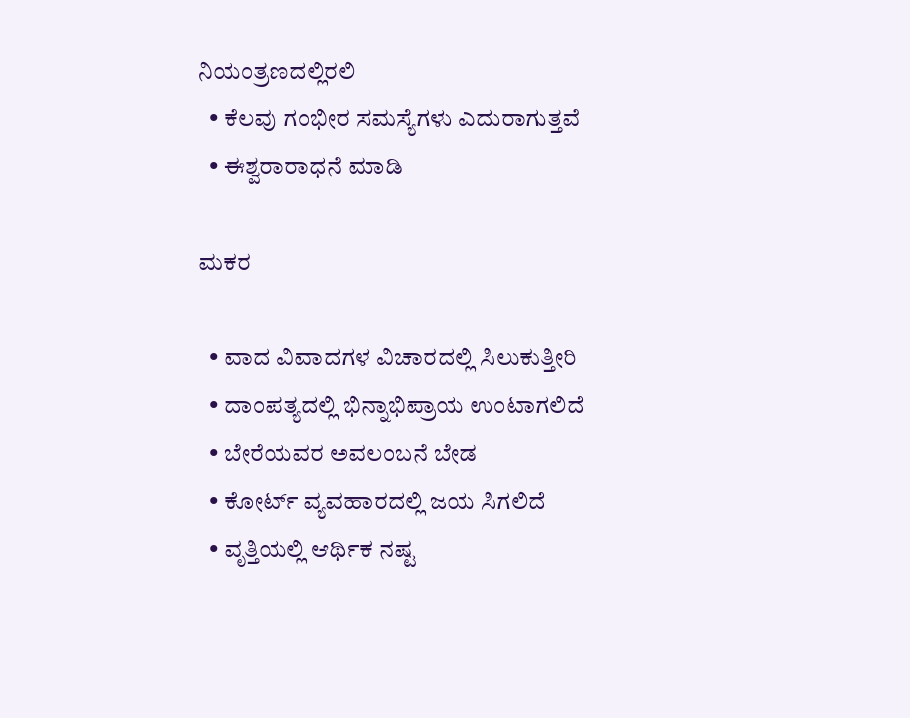ನಿಯಂತ್ರಣದಲ್ಲಿರಲಿ
  • ಕೆಲವು ಗಂಭೀರ ಸಮಸ್ಯೆಗಳು ಎದುರಾಗುತ್ತವೆ
  • ಈಶ್ವರಾರಾಧನೆ ಮಾಡಿ

ಮಕರ

  • ವಾದ ವಿವಾದಗಳ ವಿಚಾರದಲ್ಲಿ ಸಿಲುಕುತ್ತೀರಿ
  • ದಾಂಪತ್ಯದಲ್ಲಿ ಭಿನ್ನಾಭಿಪ್ರಾಯ ಉಂಟಾಗಲಿದೆ
  • ಬೇರೆಯವರ ಅವಲಂಬನೆ ಬೇಡ
  • ಕೋರ್ಟ್ ವ್ಯವಹಾರದಲ್ಲಿ ಜಯ ಸಿಗಲಿದೆ
  • ವೃತ್ತಿಯಲ್ಲಿ ಆರ್ಥಿಕ ನಷ್ಟ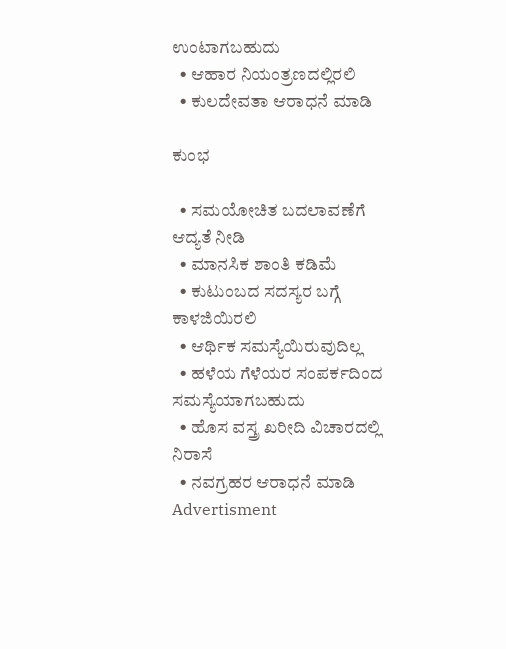ಉಂಟಾಗಬಹುದು
  • ಆಹಾರ ನಿಯಂತ್ರಣದಲ್ಲಿರಲಿ
  • ಕುಲದೇವತಾ ಆರಾಧನೆ ಮಾಡಿ

ಕುಂಭ

  • ಸಮಯೋಚಿತ ಬದಲಾವಣೆಗೆ ಆದ್ಯತೆ ನೀಡಿ
  • ಮಾನಸಿಕ ಶಾಂತಿ ಕಡಿಮೆ
  • ಕುಟುಂಬದ ಸದಸ್ಯರ ಬಗ್ಗೆ ಕಾಳಜಿಯಿರಲಿ
  • ಆರ್ಥಿಕ ಸಮಸ್ಯೆಯಿರುವುದಿಲ್ಲ
  • ಹಳೆಯ ಗೆಳೆಯರ ಸಂಪರ್ಕದಿಂದ ಸಮಸ್ಯೆಯಾಗಬಹುದು
  • ಹೊಸ ವಸ್ತ್ರ ಖರೀದಿ ವಿಚಾರದಲ್ಲಿ ನಿರಾಸೆ
  • ನವಗ್ರಹರ ಆರಾಧನೆ ಮಾಡಿ
Advertisment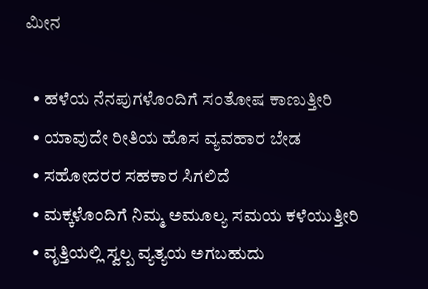ಮೀನ

  • ಹಳೆಯ ನೆನಪುಗಳೊಂದಿಗೆ ಸಂತೋಷ ಕಾಣುತ್ತೀರಿ
  • ಯಾವುದೇ ರೀತಿಯ ಹೊಸ ವ್ಯವಹಾರ ಬೇಡ
  • ಸಹೋದರರ ಸಹಕಾರ ಸಿಗಲಿದೆ
  • ಮಕ್ಕಳೊಂದಿಗೆ ನಿಮ್ಮ ಅಮೂಲ್ಯ ಸಮಯ ಕಳೆಯುತ್ತೀರಿ
  • ವೃತ್ತಿಯಲ್ಲಿ ಸ್ವಲ್ಪ ವ್ಯತ್ಯಯ ಅಗಬಹುದು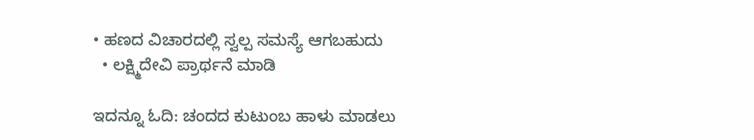• ಹಣದ ವಿಚಾರದಲ್ಲಿ ಸ್ವಲ್ಪ ಸಮಸ್ಯೆ ಆಗಬಹುದು
  • ಲಕ್ಷ್ಮಿದೇವಿ ಪ್ರಾರ್ಥನೆ ಮಾಡಿ

ಇದನ್ನೂ ಓದಿ: ಚಂದದ ಕುಟುಂಬ ಹಾಳು ಮಾಡಲು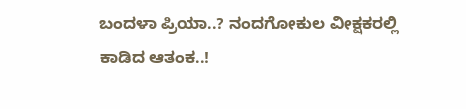ಬಂದಳಾ ಪ್ರಿಯಾ..? ನಂದಗೋಕುಲ ವೀಕ್ಷಕರಲ್ಲಿ ಕಾಡಿದ ಆತಂಕ..!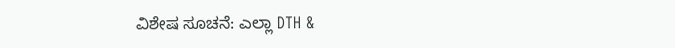ವಿಶೇಷ ಸೂಚನೆ: ಎಲ್ಲಾ DTH &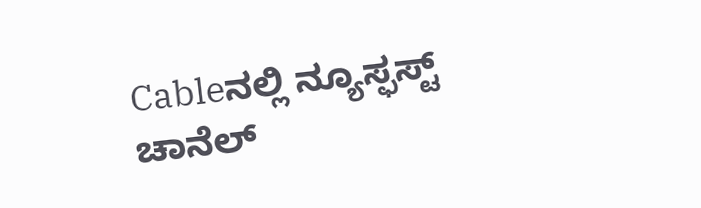Cableನಲ್ಲಿ ನ್ಯೂಸ್ಫಸ್ಟ್ ಚಾನೆಲ್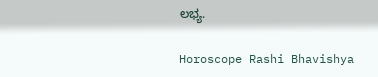ಲಭ್ಯ.

Horoscope Rashi Bhavishya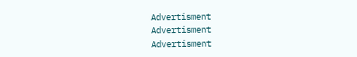Advertisment
Advertisment
Advertisment